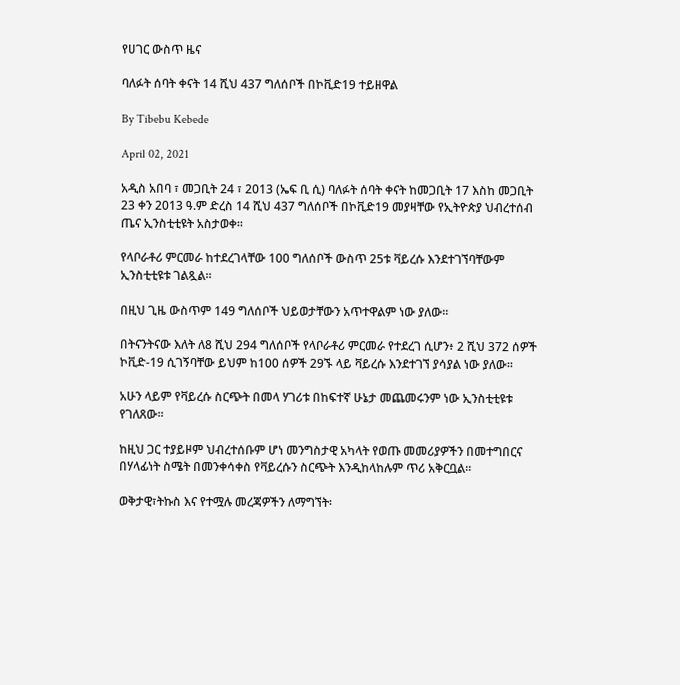የሀገር ውስጥ ዜና

ባለፉት ሰባት ቀናት 14 ሺህ 437 ግለሰቦች በኮቪድ19 ተይዘዋል

By Tibebu Kebede

April 02, 2021

አዲስ አበባ ፣ መጋቢት 24 ፣ 2013 (ኤፍ ቢ ሲ) ባለፉት ሰባት ቀናት ከመጋቢት 17 እስከ መጋቢት 23 ቀን 2013 ዓ.ም ድረስ 14 ሺህ 437 ግለሰቦች በኮቪድ19 መያዛቸው የኢትዮጵያ ህብረተሰብ ጤና ኢንስቲቲዩት አስታወቀ፡፡

የላቦራቶሪ ምርመራ ከተደረገላቸው 100 ግለሰቦች ውስጥ 25ቱ ቫይረሱ እንደተገኘባቸውም ኢንስቲቲዩቱ ገልጿል፡፡

በዚህ ጊዜ ውስጥም 149 ግለሰቦች ህይወታቸውን አጥተዋልም ነው ያለው፡፡

በትናንትናው እለት ለ8 ሺህ 294 ግለሰቦች የላቦራቶሪ ምርመራ የተደረገ ሲሆን፥ 2 ሺህ 372 ሰዎች ኮቪድ-19 ሲገኝባቸው ይህም ከ100 ሰዎች 29ኙ ላይ ቫይረሱ እንደተገኘ ያሳያል ነው ያለው፡፡

አሁን ላይም የቫይረሱ ስርጭት በመላ ሃገሪቱ በከፍተኛ ሁኔታ መጨመሩንም ነው ኢንስቲቲዩቱ የገለጸው፡፡

ከዚህ ጋር ተያይዞም ህብረተሰቡም ሆነ መንግስታዊ አካላት የወጡ መመሪያዎችን በመተግበርና በሃላፊነት ስሜት በመንቀሳቀስ የቫይረሱን ስርጭት እንዲከላከሉም ጥሪ አቅርቧል፡፡

ወቅታዊ፣ትኩስ እና የተሟሉ መረጃዎችን ለማግኘት፡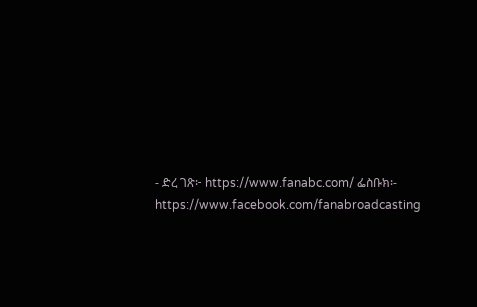- ድረ ገጽ፦ https://www.fanabc.com/ ፌስቡክ፡- https://www.facebook.com/fanabroadcasting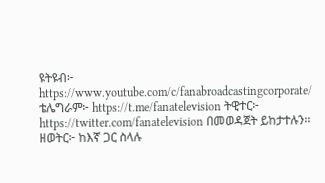ዩትዩብ፦ https://www.youtube.com/c/fanabroadcastingcorporate/ ቴሌግራም፦ https://t.me/fanatelevision ትዊተር፦ https://twitter.com/fanatelevision በመወዳጀት ይከታተሉን፡፡ ዘወትር፦ ከእኛ ጋር ስላሉ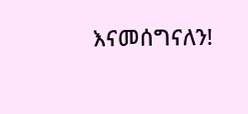እናመሰግናለን!